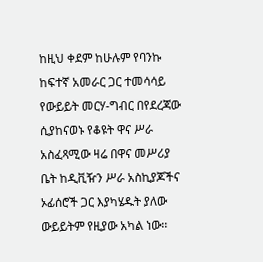ከዚህ ቀደም ከሁሉም የባንኩ ከፍተኛ አመራር ጋር ተመሳሳይ የውይይት መርሃ-ግብር በየደረጃው ሲያከናወኑ የቆዩት ዋና ሥራ አስፈጻሚው ዛሬ በዋና መሥሪያ ቤት ከዲቪዥን ሥራ አስኪያጆችና ኦፊሰሮች ጋር እያካሄዱት ያለው ውይይትም የዚያው አካል ነው፡፡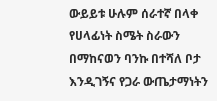ውይይቱ ሁሉም ሰራተኛ በላቀ የሀላፊነት ስሜት ስራውን በማከናወን ባንኩ በተሻለ ቦታ እንዲገኝና የጋራ ውጤታማነትን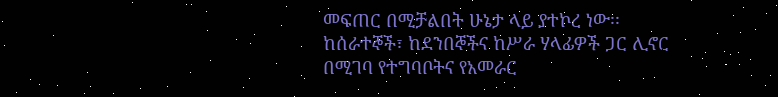መፍጠር በሚቻልበት ሁኔታ ላይ ያተኮረ ነው፡፡
ከሰራተኞች፣ ከደንበኞችና ከሥራ ሃላፊዎች ጋር ሊኖር በሚገባ የተግባቦትና የአመራር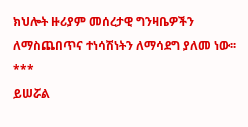ክህሎት ዙሪያም መሰረታዊ ግንዛቤዎችን ለማስጨበጥና ተነሳሽነትን ለማሳደግ ያለመ ነው፡፡
***
ይሠሯል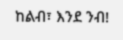ከልብ፣ እንደ ንብ!